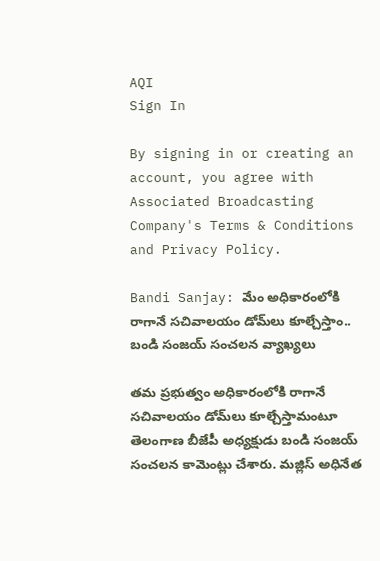AQI
Sign In

By signing in or creating an account, you agree with Associated Broadcasting Company's Terms & Conditions and Privacy Policy.

Bandi Sanjay: మేం అధికారంలోకి రాగానే సచివాలయం డోమ్‌లు కూల్చేస్తాం.. బండి సంజయ్‌ సంచలన వ్యాఖ్యలు

తమ ప్రభుత్వం అధికారంలోకి రాగానే సచివాలయం డోమ్‌లు కూల్చేస్తామంటూ తెలంగాణ బీజేపీ అధ్యక్షుడు బండి సంజయ్ సంచలన కామెంట్లు చేశారు. మజ్లిస్‌ అధినేత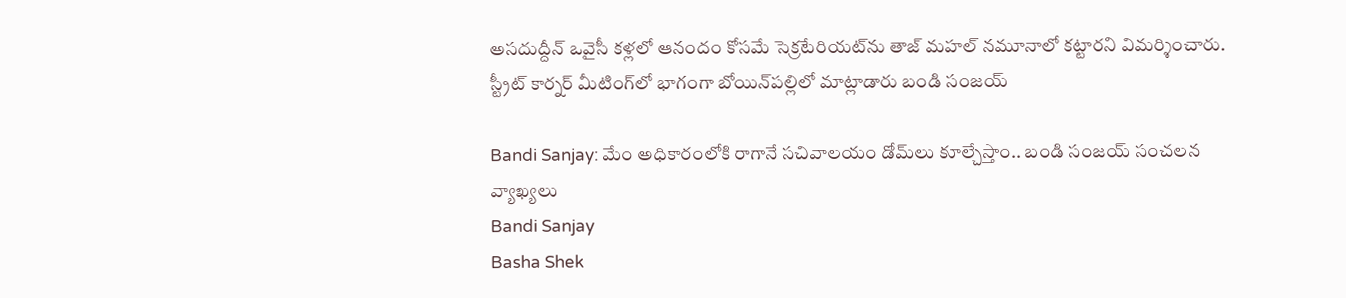అసదుద్దీన్‌ ఒవైసీ కళ్లలో ఆనందం కోసమే సెక్రటేరియట్‌ను తాజ్ మహల్ నమూనాలో కట్టారని విమర్శించారు. స్ట్రీట్‌ కార్నర్‌ మీటింగ్‌లో భాగంగా బోయిన్‌పల్లిలో మాట్లాడారు బండి సంజయ్

Bandi Sanjay: మేం అధికారంలోకి రాగానే సచివాలయం డోమ్‌లు కూల్చేస్తాం.. బండి సంజయ్‌ సంచలన వ్యాఖ్యలు
Bandi Sanjay
Basha Shek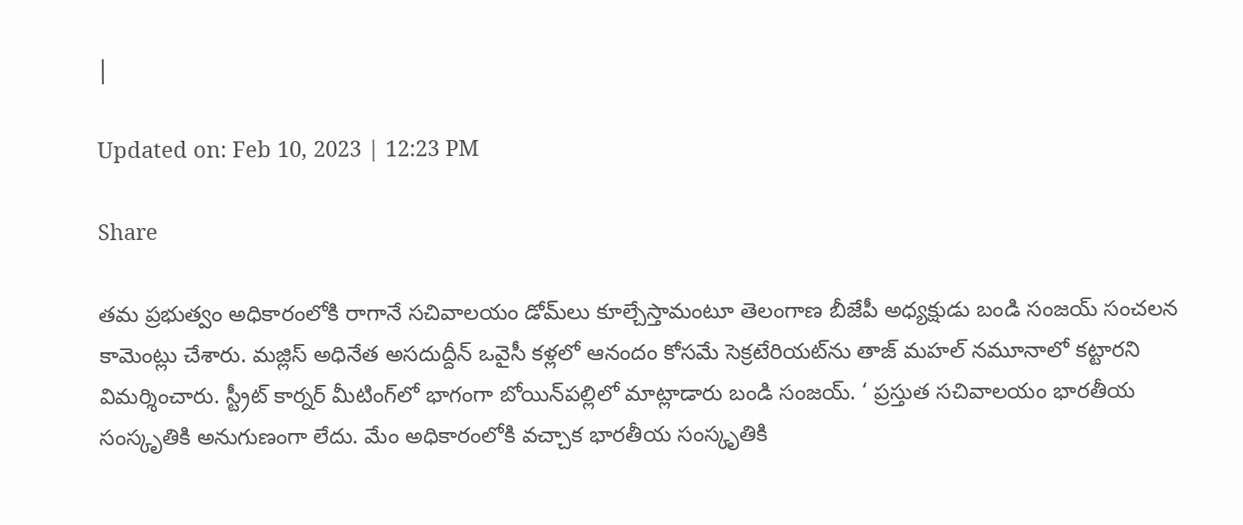|

Updated on: Feb 10, 2023 | 12:23 PM

Share

తమ ప్రభుత్వం అధికారంలోకి రాగానే సచివాలయం డోమ్‌లు కూల్చేస్తామంటూ తెలంగాణ బీజేపీ అధ్యక్షుడు బండి సంజయ్ సంచలన కామెంట్లు చేశారు. మజ్లిస్‌ అధినేత అసదుద్దీన్‌ ఒవైసీ కళ్లలో ఆనందం కోసమే సెక్రటేరియట్‌ను తాజ్ మహల్ నమూనాలో కట్టారని విమర్శించారు. స్ట్రీట్‌ కార్నర్‌ మీటింగ్‌లో భాగంగా బోయిన్‌పల్లిలో మాట్లాడారు బండి సంజయ్. ‘ ప్రస్తుత సచివాలయం భారతీయ సంస్కృతికి అనుగుణంగా లేదు. మేం అధికారంలోకి వచ్చాక భారతీయ సంస్కృతికి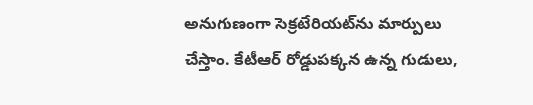అనుగుణంగా సెక్రటేరియట్‌ను మార్పులు చేస్తాం. కేటీఆర్ రోడ్డుపక్కన ఉన్న గుడులు,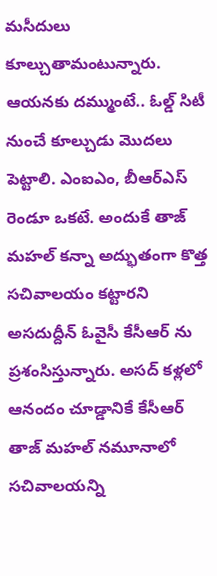మసీదులు కూల్చుతామంటున్నారు. ఆయనకు దమ్ముంటే.. ఓల్డ్ సిటీ నుంచే కూల్చుడు మొదలు పెట్టాలి. ఎంఐఎం, బీఆర్ఎస్ రెండూ ఒకటే. అందుకే తాజ్ మహల్ కన్నా అద్భుతంగా కొత్త సచివాలయం కట్టారని అసదుద్దీన్ ఓవైసీ కేసీఆర్ ను ప్రశంసిస్తున్నారు. అసద్ కళ్లలో ఆనందం చూడ్డానికే కేసీఆర్ తాజ్ మహల్ నమూనాలో సచివాలయన్ని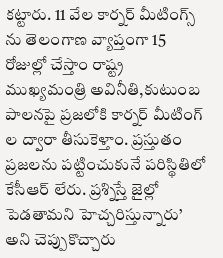కట్టారు. 11 వేల కార్నర్ మీటింగ్స్ ను తెలంగాణ వ్యాప్తంగా 15 రోజుల్లో చేస్తాం రాష్ట్ర ముఖ్యమంత్రి అవినీతి,కుటుంబ పాలనపై ప్రజలోకి కార్నర్ మీటింగ్ ల ద్వారా తీసుకెళ్తాం. ప్రస్తుతం ప్రజలను పట్టించుకునే పరిస్థితిలో కేసీఆర్ లేరు. ప్రశ్నిస్తే జైల్లో పెడతామని హెచ్చరిస్తున్నారు’ అని చెప్పుకొచ్చారు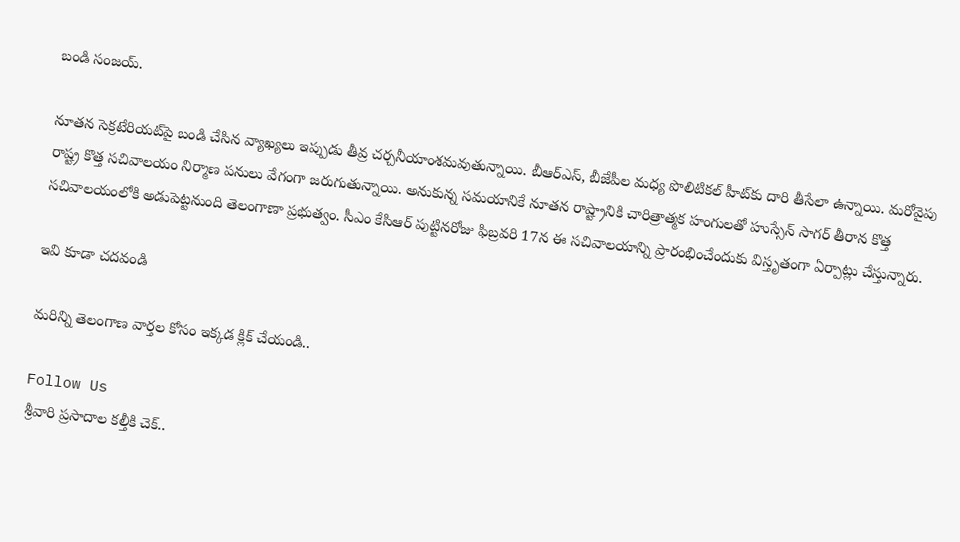బండి సంజయ్‌.

నూతన సెక్రటేరియట్‌పై బండి చేసిన వ్యాఖ్యలు ఇప్పుడు తీవ్ర చర్చనీయాంశమవుతున్నాయి. బీఆర్‌ఎస్‌, బీజేపీల మధ్య పొలిటికల్‌ హీట్‌కు దారి తీసేలా ఉన్నాయి. మరోవైపు రాష్ట్ర కొత్త సచివాలయం నిర్మాణ పనులు వేగంగా జరుగుతున్నాయి. అనుకున్న సమయానికే నూతన రాష్ట్రానికి చారిత్రాత్మక హంగులతో హుస్సేన్ సాగర్ తీరాన కొత్త సచివాలయంలోకి అడుపెట్టనుంది తెలంగాణా ప్రభుత్వం. సీఎం కేసిఆర్ పుట్టినరోజు ఫిబ్రవరి 17న ఈ సచివాలయాన్ని ప్రారంభించేందుకు విస్తృతంగా ఏర్పాట్లు చేస్తున్నారు.

ఇవి కూడా చదవండి

మరిన్ని తెలంగాణ వార్తల కోసం ఇక్కడ క్లిక్ చేయండి..

Follow Us
శ్రీవారి ప్రసాదాల కల్తీకి చెక్..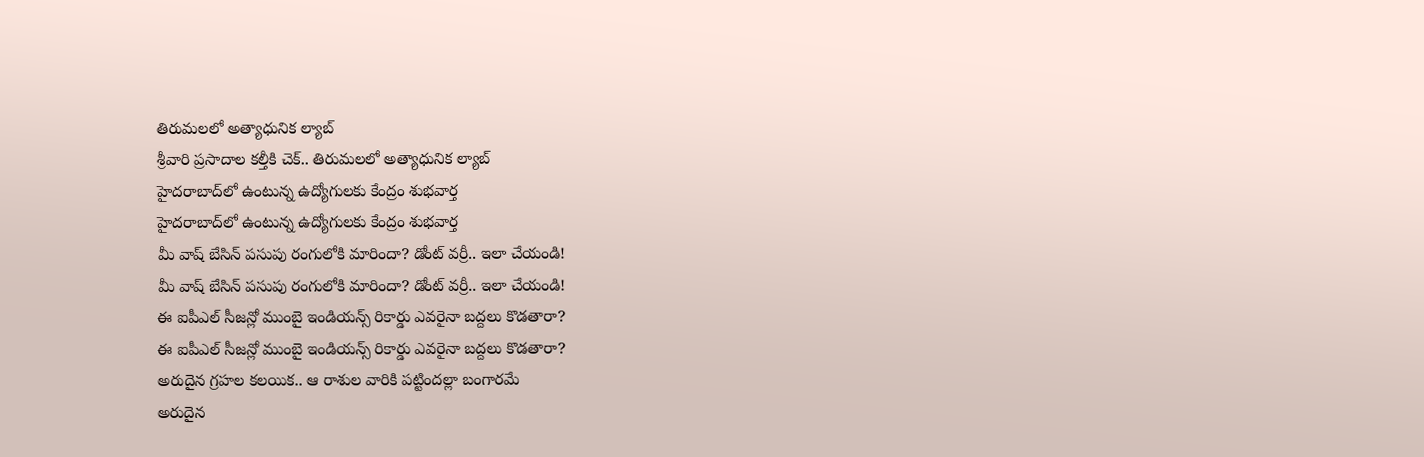తిరుమలలో అత్యాధునిక ల్యాబ్
శ్రీవారి ప్రసాదాల కల్తీకి చెక్.. తిరుమలలో అత్యాధునిక ల్యాబ్
హైదరాబాద్‌లో ఉంటున్న ఉద్యోగులకు కేంద్రం శుభవార్త
హైదరాబాద్‌లో ఉంటున్న ఉద్యోగులకు కేంద్రం శుభవార్త
మీ వాష్ బేసిన్ పసుపు రంగులోకి మారిందా? డోంట్ వర్రీ.. ఇలా చేయండి!
మీ వాష్ బేసిన్ పసుపు రంగులోకి మారిందా? డోంట్ వర్రీ.. ఇలా చేయండి!
ఈ ఐపీఎల్ సీజన్లో ముంబై ఇండియన్స్ రికార్డు ఎవరైనా బద్దలు కొడతారా?
ఈ ఐపీఎల్ సీజన్లో ముంబై ఇండియన్స్ రికార్డు ఎవరైనా బద్దలు కొడతారా?
అరుదైన గ్రహల కలయిక.. ఆ రాశుల వారికి పట్టిందల్లా బంగారమే
అరుదైన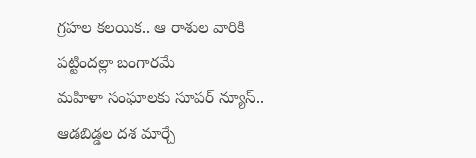గ్రహల కలయిక.. ఆ రాశుల వారికి పట్టిందల్లా బంగారమే
మహిళా సంఘాలకు సూపర్ న్యూస్.. ఆడబిడ్డల దశ మార్చే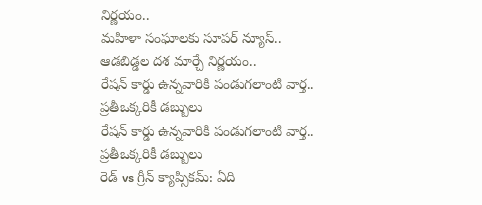నిర్ణయం..
మహిళా సంఘాలకు సూపర్ న్యూస్.. ఆడబిడ్డల దశ మార్చే నిర్ణయం..
రేషన్ కార్డు ఉన్నవారికి పండుగలాంటి వార్త.. ప్రతీఒక్కరికీ డబ్బులు
రేషన్ కార్డు ఉన్నవారికి పండుగలాంటి వార్త.. ప్రతీఒక్కరికీ డబ్బులు
రెడ్ vs గ్రీన్ క్యాప్సికమ్: ఏది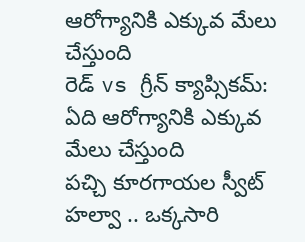ఆరోగ్యానికి ఎక్కువ మేలు చేస్తుంది
రెడ్ vs గ్రీన్ క్యాప్సికమ్: ఏది ఆరోగ్యానికి ఎక్కువ మేలు చేస్తుంది
పచ్చి కూరగాయల స్వీట్ హల్వా .. ఒక్కసారి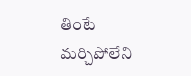తింటే మర్చిపోలేని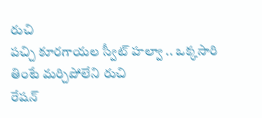రుచి
పచ్చి కూరగాయల స్వీట్ హల్వా .. ఒక్కసారి తింటే మర్చిపోలేని రుచి
రేషన్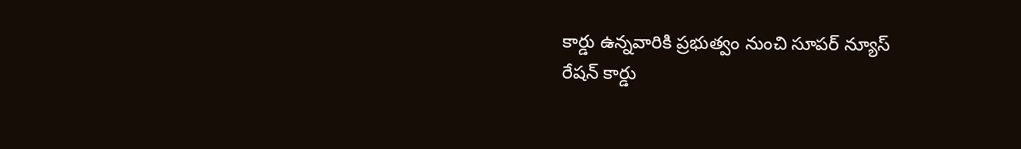కార్డు ఉన్నవారికి ప్రభుత్వం నుంచి సూపర్ న్యూస్
రేషన్ కార్డు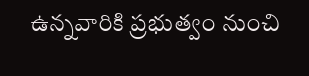ఉన్నవారికి ప్రభుత్వం నుంచి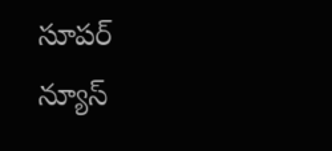సూపర్ న్యూస్